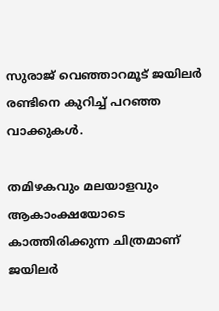സുരാജ് വെഞ്ഞാറമൂട് ജയിലര്‍ രണ്ടിനെ കുറിച്ച് പറഞ്ഞ വാക്കുകള്‍.

തമിഴകവും മലയാളവും ആകാംക്ഷയോടെ കാത്തിരിക്കുന്ന ചിത്രമാണ് ജയിലര്‍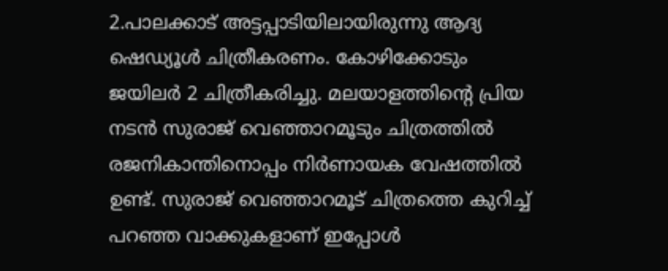2.പാലക്കാട് അട്ടപ്പാടിയിലായിരുന്നു ആദ്യ ഷെഡ്യൂള്‍ ചിത്രീകരണം. കോഴിക്കോടും ജയിലര്‍ 2 ചിത്രീകരിച്ചു. മലയാളത്തിന്റെ പ്രിയ നടൻ സുരാജ് വെഞ്ഞാറമൂടും ചിത്രത്തില്‍ രജനികാന്തിനൊപ്പം നിര്‍ണായക വേഷത്തില്‍ ഉണ്ട്. സുരാജ് വെഞ്ഞാറമൂട് ചിത്രത്തെ കുറിച്ച് പറഞ്ഞ വാക്കുകളാണ് ഇപ്പോള്‍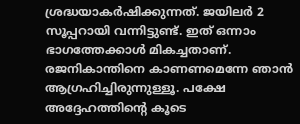ശ്രദ്ധയാകര്‍ഷിക്കുന്നത്. ജയിലര്‍ 2 സൂപ്പറായി വന്നിട്ടുണ്ട്. ഇത് ഒന്നാം ഭാഗത്തേക്കാള്‍ മികച്ചതാണ്. രജനികാന്തിനെ കാണണമെന്നേ ‌ഞാൻ ആഗ്രഹിച്ചിരുന്നുള്ളൂ. പക്ഷേ അദ്ദേഹത്തിന്റെ കൂടെ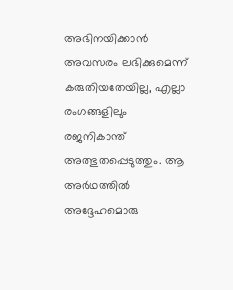അഭിനയിക്കാൻ അവസരം ലഭിക്കുമെന്ന് കരുതിയതേയില്ല, എല്ലാ രംഗങ്ങളിലും രജനികാന്ത് അത്ഭുതപ്പെടുത്തും. ആ അര്‍ഥത്തില്‍ അദ്ദേഹമൊരു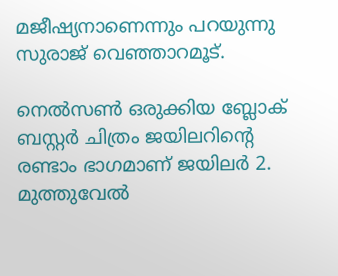മജീഷ്യനാണെന്നും പറയുന്നു സുരാജ് വെഞ്ഞാറമൂട്.

നെൽസൺ ഒരുക്കിയ ബ്ലോക് ബസ്റ്റർ ചിത്രം ജയിലറിന്റെ രണ്ടാം ഭാഗമാണ് ജയിലർ 2. മുത്തുവേൽ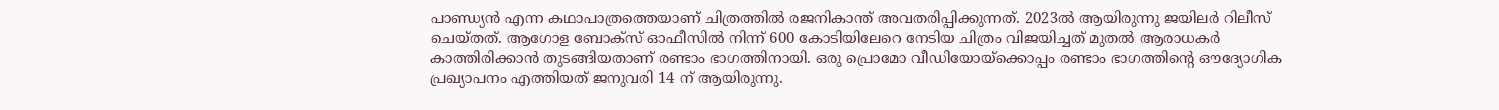പാണ്ഡ്യൻ എന്ന കഥാപാത്രത്തെയാണ് ചിത്രത്തിൽ രജനികാന്ത് അവതരിപ്പിക്കുന്നത്. 2023ൽ ആയിരുന്നു ജയിലർ റിലീസ് ചെയ്‍തത്. ആഗോള ബോക്സ് ഓഫീസില്‍ നിന്ന് 600 കോടിയിലേറെ നേടിയ ചിത്രം വിജയിച്ചത് മുതല്‍ ആരാധകര്‍ കാത്തിരിക്കാന്‍ തുടങ്ങിയതാണ് രണ്ടാം ഭാഗത്തിനായി. ഒരു പ്രൊമോ വീഡിയോയ്ക്കൊപ്പം രണ്ടാം ഭാഗത്തിന്‍റെ ഔദ്യോഗിക പ്രഖ്യാപനം എത്തിയത് ജനുവരി 14 ന് ആയിരുന്നു.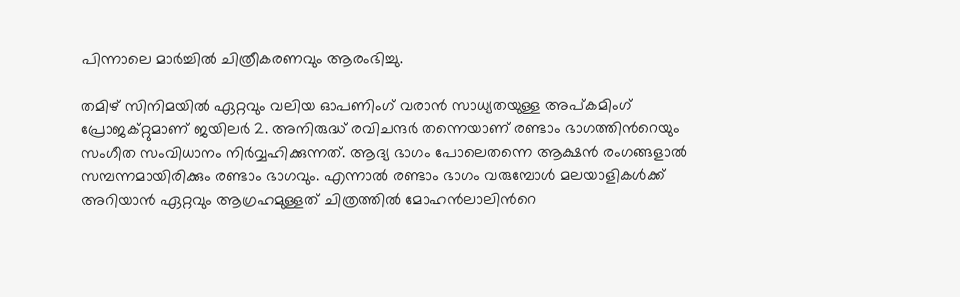പിന്നാലെ മാര്‍ച്ചില്‍ ചിത്രീകരണവും ആരംഭിച്ചു.

തമിഴ് സിനിമയില്‍ ഏറ്റവും വലിയ ഓപണിംഗ് വരാന്‍ സാധ്യതയുള്ള അപ്കമിംഗ് പ്രോജക്റ്റുമാണ് ജയിലര്‍ 2. അനിരുദ്ധ് രവിചന്ദര്‍ തന്നെയാണ് രണ്ടാം ഭാഗത്തിന്‍റെയും സംഗീത സംവിധാനം നിര്‍വ്വഹിക്കുന്നത്. ആദ്യ ഭാഗം പോലെതന്നെ ആക്ഷന്‍ രംഗങ്ങളാല്‍ സമ്പന്നമായിരിക്കും രണ്ടാം ഭാഗവും. എന്നാല്‍ രണ്ടാം ഭാഗം വരുമ്പോൾ മലയാളികള്‍ക്ക് അറിയാന്‍ ഏറ്റവും ആഗ്രഹമുള്ളത് ചിത്രത്തില്‍ മോഹന്‍ലാലിന്‍റെ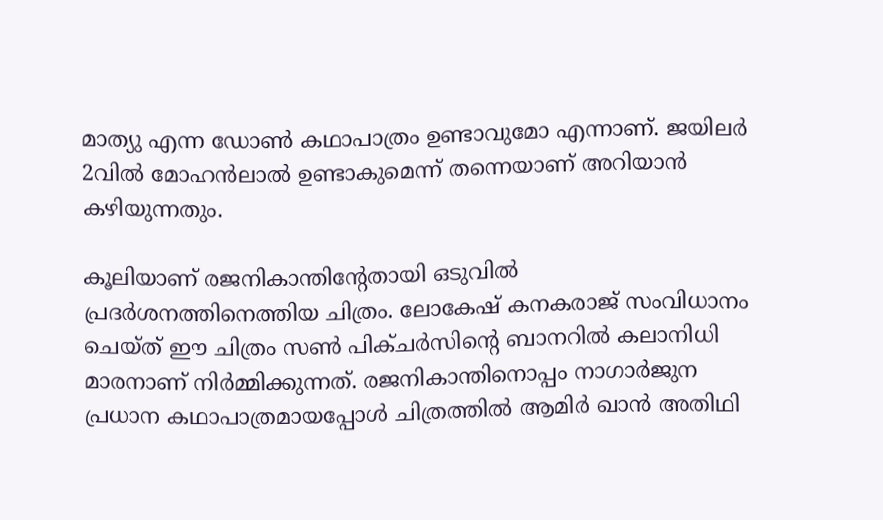മാത്യു എന്ന ഡോണ്‍ കഥാപാത്രം ഉണ്ടാവുമോ എന്നാണ്. ജയിലര്‍ 2വില്‍ മോഹൻലാല്‍ ഉണ്ടാകുമെന്ന് തന്നെയാണ് അറിയാൻ കഴിയുന്നതും.

കൂലിയാണ് രജനികാന്തിന്‍റേതായി ഒടുവില്‍ പ്രദര്‍ശനത്തിനെത്തിയ ചിത്രം. ലോകേഷ് കനകരാജ് സംവിധാനം ചെയ്‍ത് ഈ ചിത്രം സൺ പിക്ചർസിന്‍റെ ബാനറില്‍ കലാനിധി മാരനാണ് നിർമ്മിക്കുന്നത്. രജനികാന്തിനൊപ്പം നാഗാർജുന പ്രധാന കഥാപാത്രമായപ്പോള്‍ ചിത്രത്തില്‍ ആമിര്‍ ഖാൻ അതിഥി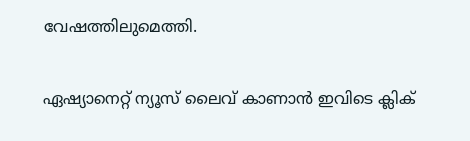വേഷത്തിലുമെത്തി.

ഏഷ്യാനെറ്റ് ന്യൂസ് ലൈവ് കാണാന്‍ ഇവിടെ ക്ലിക്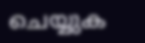ചെയ്യുക